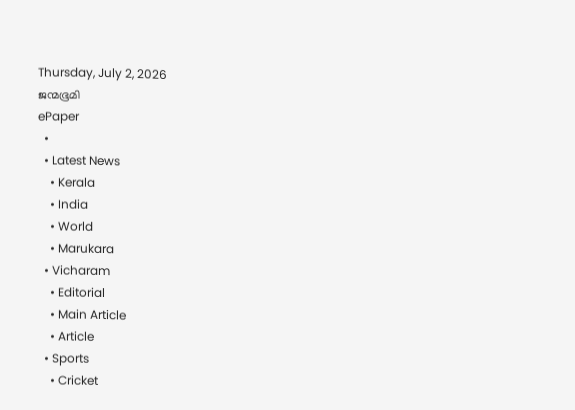Thursday, July 2, 2026
ജന്മഭൂമി
ePaper
  •
  • Latest News
    • Kerala
    • India
    • World
    • Marukara
  • Vicharam
    • Editorial
    • Main Article
    • Article
  • Sports
    • Cricket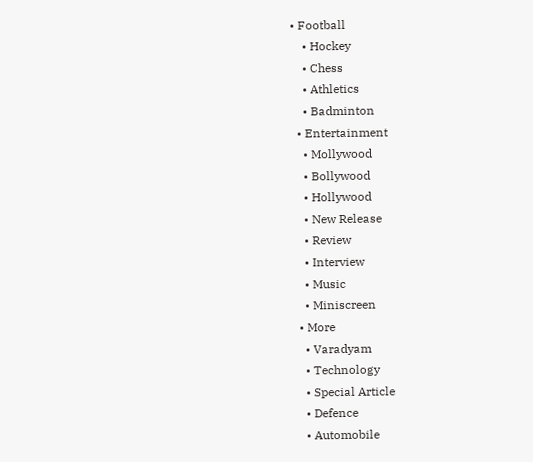• Football
    • Hockey
    • Chess
    • Athletics
    • Badminton
  • Entertainment
    • Mollywood
    • Bollywood
    • Hollywood
    • New Release
    • Review
    • Interview
    • Music
    • Miniscreen
  • More
    • Varadyam
    • Technology
    • Special Article
    • Defence
    • Automobile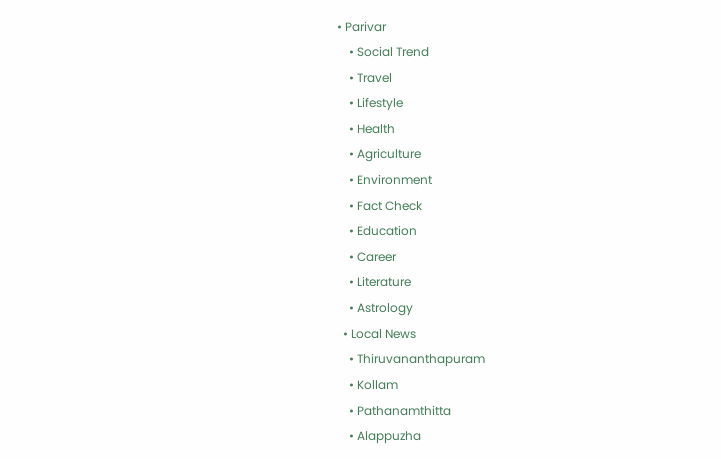• Parivar
    • Social Trend
    • Travel
    • Lifestyle
    • Health
    • Agriculture
    • Environment
    • Fact Check
    • Education
    • Career
    • Literature
    • Astrology
  • Local News
    • Thiruvananthapuram
    • Kollam
    • Pathanamthitta
    • Alappuzha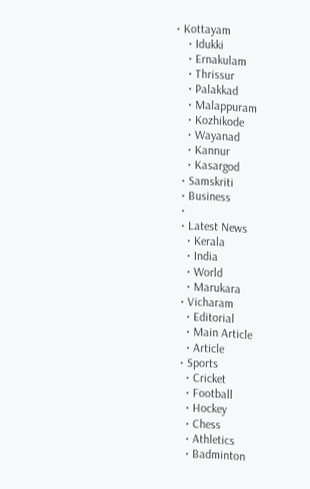• Kottayam
    • Idukki
    • Ernakulam
    • Thrissur
    • Palakkad
    • Malappuram
    • Kozhikode
    • Wayanad
    • Kannur
    • Kasargod
  • Samskriti
  • Business
  •
  • Latest News
    • Kerala
    • India
    • World
    • Marukara
  • Vicharam
    • Editorial
    • Main Article
    • Article
  • Sports
    • Cricket
    • Football
    • Hockey
    • Chess
    • Athletics
    • Badminton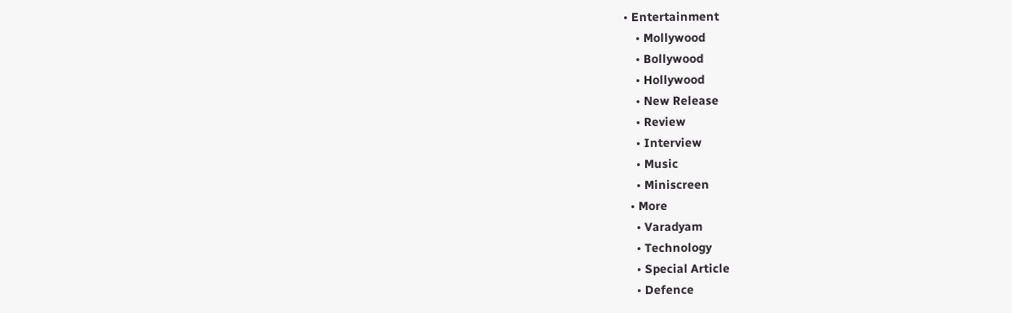• Entertainment
    • Mollywood
    • Bollywood
    • Hollywood
    • New Release
    • Review
    • Interview
    • Music
    • Miniscreen
  • More
    • Varadyam
    • Technology
    • Special Article
    • Defence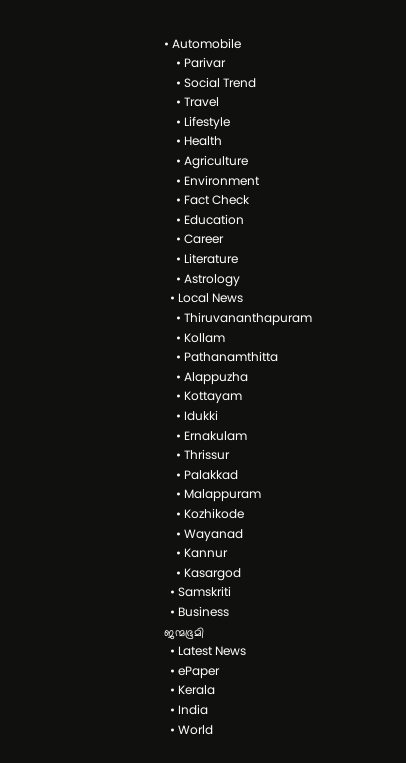• Automobile
    • Parivar
    • Social Trend
    • Travel
    • Lifestyle
    • Health
    • Agriculture
    • Environment
    • Fact Check
    • Education
    • Career
    • Literature
    • Astrology
  • Local News
    • Thiruvananthapuram
    • Kollam
    • Pathanamthitta
    • Alappuzha
    • Kottayam
    • Idukki
    • Ernakulam
    • Thrissur
    • Palakkad
    • Malappuram
    • Kozhikode
    • Wayanad
    • Kannur
    • Kasargod
  • Samskriti
  • Business
ജന്മഭൂമി
  • Latest News
  • ePaper
  • Kerala
  • India
  • World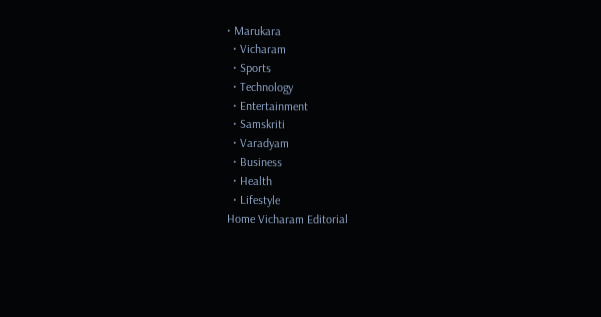• Marukara
  • Vicharam
  • Sports
  • Technology
  • Entertainment
  • Samskriti
  • Varadyam
  • Business
  • Health
  • Lifestyle
Home Vicharam Editorial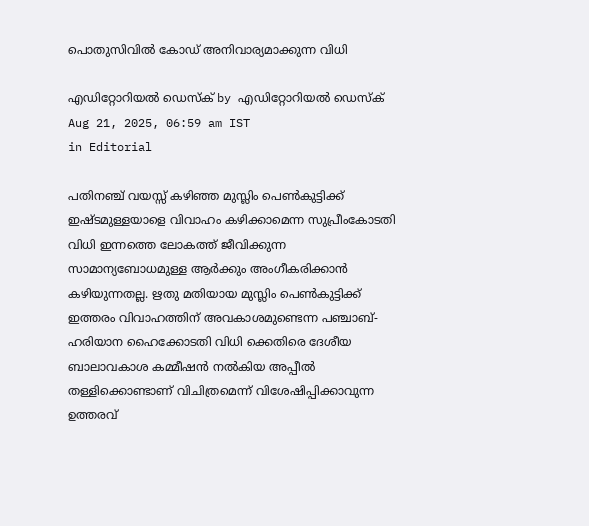പൊതുസിവില്‍ കോഡ് അനിവാര്യമാക്കുന്ന വിധി

എഡിറ്റോറിയൽ ഡെസ്ക് by എഡിറ്റോറിയൽ ഡെസ്ക്
Aug 21, 2025, 06:59 am IST
in Editorial

പതിനഞ്ച് വയസ്സ് കഴിഞ്ഞ മുസ്ലിം പെണ്‍കുട്ടിക്ക് ഇഷ്ടമുള്ളയാളെ വിവാഹം കഴിക്കാമെന്ന സുപ്രീംകോടതി വിധി ഇന്നത്തെ ലോകത്ത് ജീവിക്കുന്ന സാമാന്യബോധമുള്ള ആര്‍ക്കും അംഗീകരിക്കാന്‍ കഴിയുന്നതല്ല. ഋതു മതിയായ മുസ്ലിം പെണ്‍കുട്ടിക്ക് ഇത്തരം വിവാഹത്തിന് അവകാശമുണ്ടെന്ന പഞ്ചാബ്-ഹരിയാന ഹൈക്കോടതി വിധി ക്കെതിരെ ദേശീയ ബാലാവകാശ കമ്മീഷന്‍ നല്‍കിയ അപ്പീല്‍ തള്ളിക്കൊണ്ടാണ് വിചിത്രമെന്ന് വിശേഷിപ്പിക്കാവുന്ന ഉത്തരവ്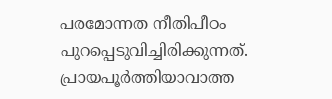പരമോന്നത നീതിപീഠം പുറപ്പെടുവിച്ചിരിക്കുന്നത്. പ്രായപൂര്‍ത്തിയാവാത്ത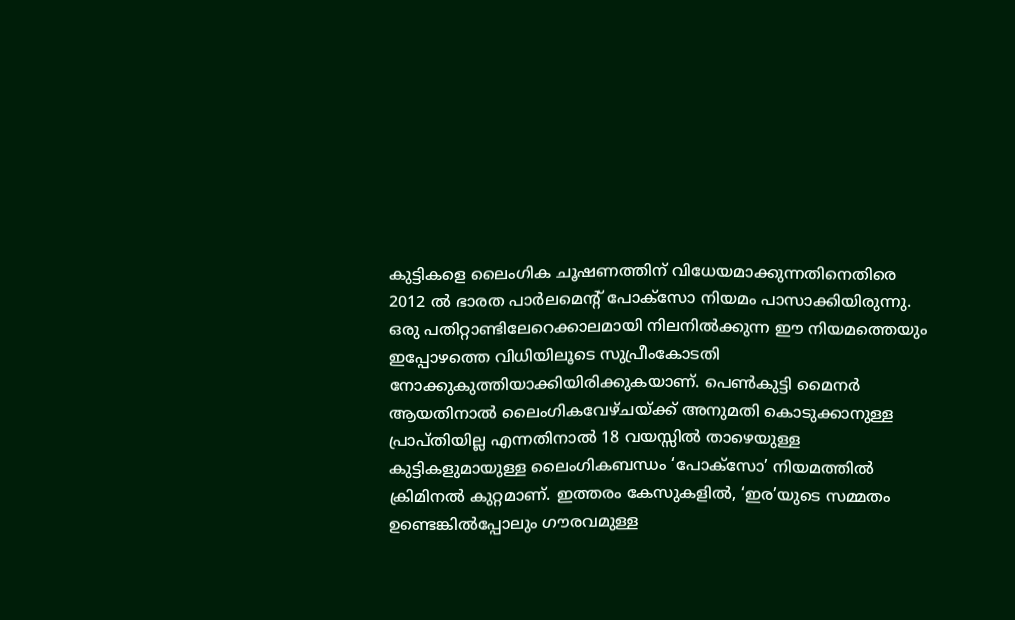കുട്ടികളെ ലൈംഗിക ചൂഷണത്തിന് വിധേയമാക്കുന്നതിനെതിരെ 2012 ല്‍ ഭാരത പാര്‍ലമെന്റ് പോക്‌സോ നിയമം പാസാക്കിയിരുന്നു. ഒരു പതിറ്റാണ്ടിലേറെക്കാലമായി നിലനില്‍ക്കുന്ന ഈ നിയമത്തെയും ഇപ്പോഴത്തെ വിധിയിലൂടെ സുപ്രീംകോടതി നോക്കുകുത്തിയാക്കിയിരിക്കുകയാണ്. പെണ്‍കുട്ടി മൈനര്‍ ആയതിനാല്‍ ലൈംഗികവേഴ്ചയ്‌ക്ക് അനുമതി കൊടുക്കാനുള്ള പ്രാപ്തിയില്ല എന്നതിനാല്‍ 18 വയസ്സില്‍ താഴെയുള്ള കുട്ടികളുമായുള്ള ലൈംഗികബന്ധം ‘പോക്‌സോ’ നിയമത്തില്‍ ക്രിമിനല്‍ കുറ്റമാണ്. ഇത്തരം കേസുകളില്‍, ‘ഇര’യുടെ സമ്മതം ഉണ്ടെങ്കില്‍പ്പോലും ഗൗരവമുള്ള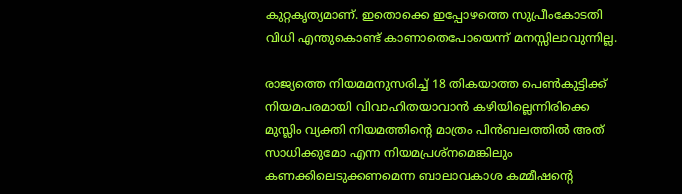കുറ്റകൃത്യമാണ്. ഇതൊക്കെ ഇപ്പോഴത്തെ സുപ്രീംകോടതി വിധി എന്തുകൊണ്ട് കാണാതെപോയെന്ന് മനസ്സിലാവുന്നില്ല.

രാജ്യത്തെ നിയമമനുസരിച്ച് 18 തികയാത്ത പെണ്‍കുട്ടിക്ക് നിയമപരമായി വിവാഹിതയാവാന്‍ കഴിയില്ലെന്നിരിക്കെ മുസ്ലിം വ്യക്തി നിയമത്തിന്റെ മാത്രം പിന്‍ബലത്തില്‍ അത് സാധിക്കുമോ എന്ന നിയമപ്രശ്‌നമെങ്കിലും കണക്കിലെടുക്കണമെന്ന ബാലാവകാശ കമ്മീഷന്റെ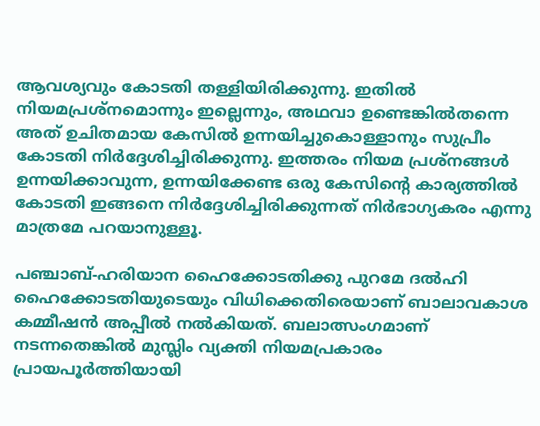ആവശ്യവും കോടതി തള്ളിയിരിക്കുന്നു. ഇതില്‍ നിയമപ്രശ്‌നമൊന്നും ഇല്ലെന്നും, അഥവാ ഉണ്ടെങ്കില്‍തന്നെ അത് ഉചിതമായ കേസില്‍ ഉന്നയിച്ചുകൊള്ളാനും സുപ്രീം കോടതി നിര്‍ദ്ദേശിച്ചിരിക്കുന്നു. ഇത്തരം നിയമ പ്രശ്‌നങ്ങള്‍ ഉന്നയിക്കാവുന്ന, ഉന്നയിക്കേണ്ട ഒരു കേസിന്റെ കാര്യത്തില്‍ കോടതി ഇങ്ങനെ നിര്‍ദ്ദേശിച്ചിരിക്കുന്നത് നിര്‍ഭാഗ്യകരം എന്നു മാത്രമേ പറയാനുള്ളൂ.

പഞ്ചാബ്-ഹരിയാന ഹൈക്കോടതിക്കു പുറമേ ദല്‍ഹി ഹൈക്കോടതിയുടെയും വിധിക്കെതിരെയാണ് ബാലാവകാശ കമ്മീഷന്‍ അപ്പീല്‍ നല്‍കിയത്. ബലാത്സംഗമാണ് നടന്നതെങ്കില്‍ മുസ്ലിം വ്യക്തി നിയമപ്രകാരം പ്രായപൂര്‍ത്തിയായി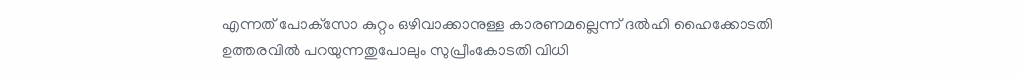എന്നത് പോക്‌സോ കുറ്റം ഒഴിവാക്കാനുള്ള കാരണമല്ലെന്ന് ദല്‍ഹി ഹൈക്കോടതി ഉത്തരവില്‍ പറയുന്നതുപോലും സുപ്രീംകോടതി വിധി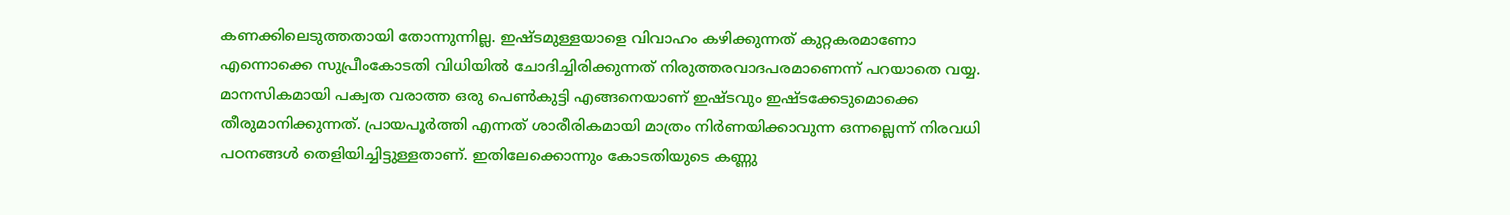കണക്കിലെടുത്തതായി തോന്നുന്നില്ല. ഇഷ്ടമുള്ളയാളെ വിവാഹം കഴിക്കുന്നത് കുറ്റകരമാണോ എന്നൊക്കെ സുപ്രീംകോടതി വിധിയില്‍ ചോദിച്ചിരിക്കുന്നത് നിരുത്തരവാദപരമാണെന്ന് പറയാതെ വയ്യ. മാനസികമായി പക്വത വരാത്ത ഒരു പെണ്‍കുട്ടി എങ്ങനെയാണ് ഇഷ്ടവും ഇഷ്ടക്കേടുമൊക്കെ തീരുമാനിക്കുന്നത്. പ്രായപൂര്‍ത്തി എന്നത് ശാരീരികമായി മാത്രം നിര്‍ണയിക്കാവുന്ന ഒന്നല്ലെന്ന് നിരവധി പഠനങ്ങള്‍ തെളിയിച്ചിട്ടുള്ളതാണ്. ഇതിലേക്കൊന്നും കോടതിയുടെ കണ്ണു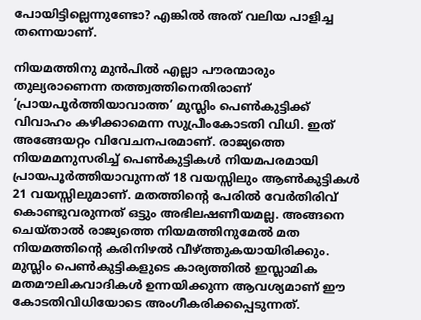പോയിട്ടില്ലെന്നുണ്ടോ? എങ്കില്‍ അത് വലിയ പാളിച്ച തന്നെയാണ്.

നിയമത്തിനു മുന്‍പില്‍ എല്ലാ പൗരന്മാരും തുല്യരാണെന്ന തത്ത്വത്തിനെതിരാണ് ‘പ്രായപൂര്‍ത്തിയാവാത്ത’ മുസ്ലിം പെണ്‍കുട്ടിക്ക് വിവാഹം കഴിക്കാമെന്ന സുപ്രീംകോടതി വിധി. ഇത് അങ്ങേയറ്റം വിവേചനപരമാണ്. രാജ്യത്തെ നിയമമനുസരിച്ച് പെണ്‍കുട്ടികള്‍ നിയമപരമായി പ്രായപൂര്‍ത്തിയാവുന്നത് 18 വയസ്സിലും ആണ്‍കുട്ടികള്‍ 21 വയസ്സിലുമാണ്. മതത്തിന്റെ പേരില്‍ വേര്‍തിരിവ് കൊണ്ടുവരുന്നത് ഒട്ടും അഭിലഷണീയമല്ല. അങ്ങനെ ചെയ്താല്‍ രാജ്യത്തെ നിയമത്തിനുമേല്‍ മത നിയമത്തിന്റെ കരിനിഴല്‍ വീഴ്‌ത്തുകയായിരിക്കും. മുസ്ലിം പെണ്‍കുട്ടികളുടെ കാര്യത്തില്‍ ഇസ്ലാമിക മതമൗലികവാദികള്‍ ഉന്നയിക്കുന്ന ആവശ്യമാണ് ഈ കോടതിവിധിയോടെ അംഗീകരിക്കപ്പെടുന്നത്.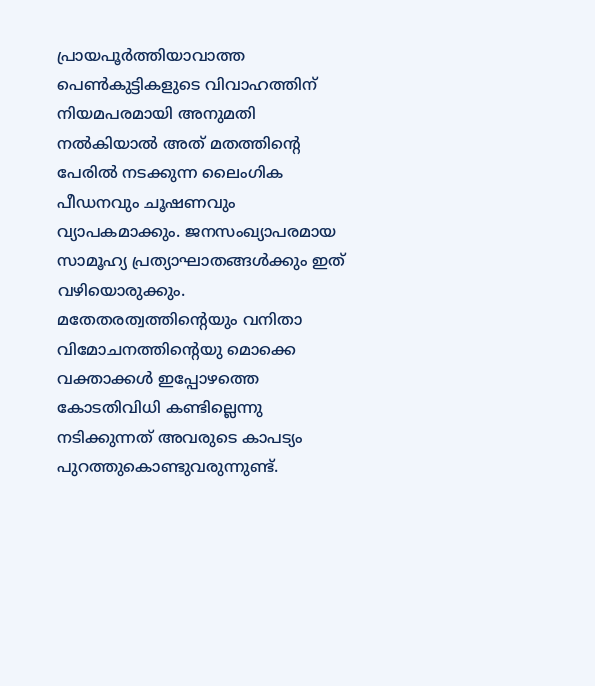പ്രായപൂര്‍ത്തിയാവാത്ത പെണ്‍കുട്ടികളുടെ വിവാഹത്തിന് നിയമപരമായി അനുമതി നല്‍കിയാല്‍ അത് മതത്തിന്റെ പേരില്‍ നടക്കുന്ന ലൈംഗിക പീഡനവും ചൂഷണവും വ്യാപകമാക്കും. ജനസംഖ്യാപരമായ സാമൂഹ്യ പ്രത്യാഘാതങ്ങള്‍ക്കും ഇത് വഴിയൊരുക്കും. മതേതരത്വത്തിന്റെയും വനിതാ വിമോചനത്തിന്റെയു മൊക്കെ വക്താക്കള്‍ ഇപ്പോഴത്തെ കോടതിവിധി കണ്ടില്ലെന്നു നടിക്കുന്നത് അവരുടെ കാപട്യം പുറത്തുകൊണ്ടുവരുന്നുണ്ട്.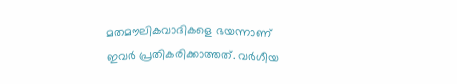മതമൗലികവാദികളെ ഭയന്നാണ് ഇവര്‍ പ്രതികരിക്കാത്തത്. വര്‍ഗീയ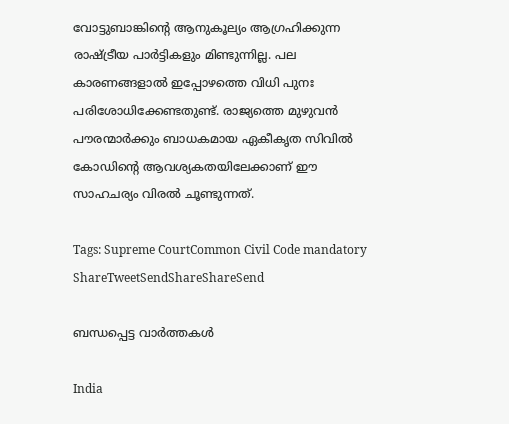വോട്ടുബാങ്കിന്റെ ആനുകൂല്യം ആഗ്രഹിക്കുന്ന രാഷ്‌ട്രീയ പാര്‍ട്ടികളും മിണ്ടുന്നില്ല. പല കാരണങ്ങളാല്‍ ഇപ്പോഴത്തെ വിധി പുനഃ പരിശോധിക്കേണ്ടതുണ്ട്. രാജ്യത്തെ മുഴുവന്‍ പൗരന്മാര്‍ക്കും ബാധകമായ ഏകീകൃത സിവില്‍ കോഡിന്റെ ആവശ്യകതയിലേക്കാണ് ഈ സാഹചര്യം വിരല്‍ ചൂണ്ടുന്നത്.

Tags: Supreme CourtCommon Civil Code mandatory
ShareTweetSendShareShareSend

ബന്ധപ്പെട്ട വാര്‍ത്തകള്‍

India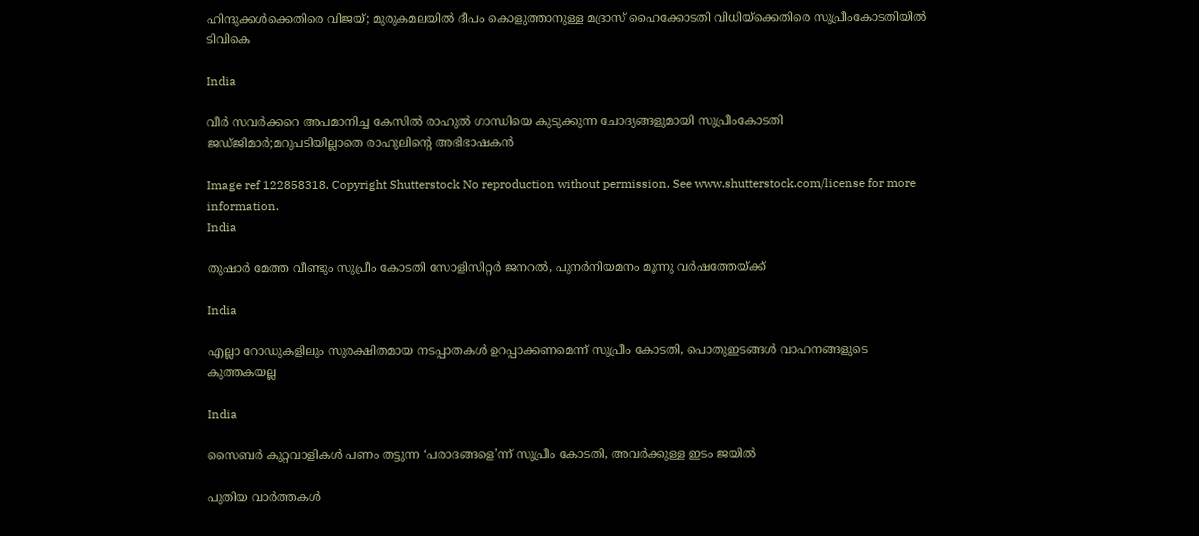ഹിന്ദുക്കള്‍ക്കെതിരെ വിജയ്; മുരുകമലയില്‍ ദീപം കൊളുത്താനുള്ള മദ്രാസ് ഹൈക്കോടതി വിധിയ്‌ക്കെതിരെ സുപ്രീംകോടതിയില്‍ ടിവികെ

India

വീര്‍ സവര്‍ക്കറെ അപമാനിച്ച കേസില്‍ രാഹുല്‍ ഗാന്ധിയെ കുടുക്കുന്ന ചോദ്യങ്ങളുമായി സുപ്രീംകോടതി ജഡ്ജിമാര്‍;മറുപടിയില്ലാതെ രാഹുലിന്റെ അഭിഭാഷകന്‍

Image ref 122858318. Copyright Shutterstock No reproduction without permission. See www.shutterstock.com/license for more information.
India

തുഷാര്‍ മേത്ത വീണ്ടും സുപ്രീം കോടതി സോളിസിറ്റര്‍ ജനറല്‍, പുനര്‍നിയമനം മൂന്നു വര്‍ഷത്തേയ്‌ക്ക്

India

എല്ലാ റോഡുകളിലും സുരക്ഷിതമായ നടപ്പാതകള്‍ ഉറപ്പാക്കണമെന്ന് സുപ്രീം കോടതി, പൊതുഇടങ്ങള്‍ വാഹനങ്ങളുടെ കുത്തകയല്ല

India

സൈബര്‍ കുറ്റവാളികള്‍ പണം തട്ടുന്ന ‘പരാദങ്ങളെ’ന്ന് സുപ്രീം കോടതി, അവര്‍ക്കുള്ള ഇടം ജയില്‍

പുതിയ വാര്‍ത്തകള്‍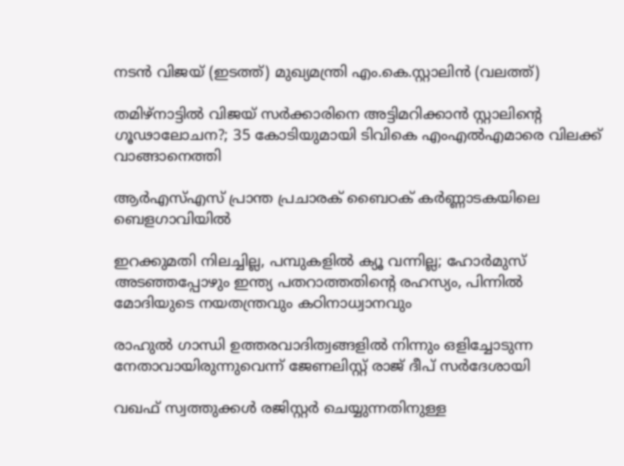നടന്‍ വിജയ് (ഇടത്ത്) മുഖ്യമന്ത്രി എം.കെ.സ്റ്റാലിന്‍ (വലത്ത്)

തമിഴ്‌നാട്ടിൽ വിജയ്‌ സർക്കാരിനെ അട്ടിമറിക്കാൻ സ്റ്റാലിന്റെ ഗൂഢാലോചന?; 35 കോടിയുമായി ടിവികെ എംഎല്‍എമാരെ വിലക്ക് വാങ്ങാനെത്തി

ആർഎസ്എസ് പ്രാന്ത പ്രചാരക് ബൈഠക് കര്‍ണ്ണാടകയിലെ ബെളഗാവിയിൽ

ഇറക്കുമതി നിലച്ചില്ല, പമ്പുകളിൽ ക്യൂ വന്നില്ല; ഹോർമുസ് അടഞ്ഞപ്പോഴും ഇന്ത്യ പതറാത്തതിന്റെ രഹസ്യം, പിന്നില്‍ മോദിയുടെ നയതന്ത്രവും കഠിനാധ്വാനവും

രാഹുല്‍ ഗാന്ധി ഉത്തരവാദിത്വങ്ങളില്‍ നിന്നും ഒളിച്ചോടുന്ന നേതാവായിരുന്നുവെന്ന് ജേണലിസ്റ്റ് രാജ് ദീപ് സര്‍ദേശായി

വഖഫ് സ്വത്തുക്കൾ രജിസ്റ്റർ ചെയ്യുന്നതിനുള്ള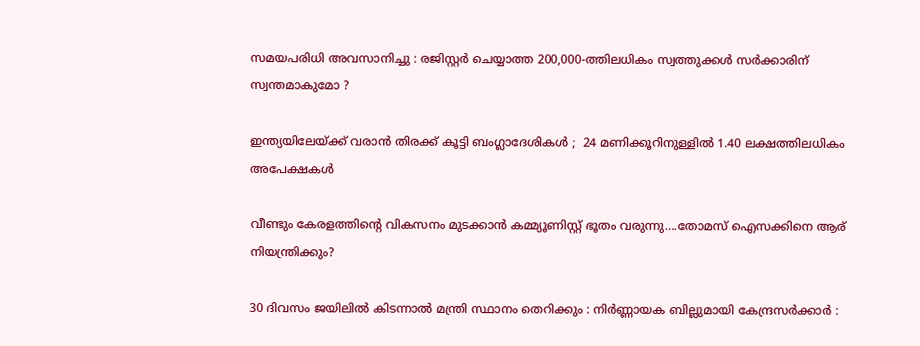സമയപരിധി അവസാനിച്ചു : രജിസ്റ്റർ ചെയ്യാത്ത 200,000-ത്തിലധികം സ്വത്തുക്കൾ സർക്കാരിന് സ്വന്തമാകുമോ ?

ഇന്ത്യയിലേയ്‌ക്ക് വരാൻ തിരക്ക് കൂട്ടി ബംഗ്ലാദേശികൾ ;  24 മണിക്കൂറിനുള്ളിൽ 1.40 ലക്ഷത്തിലധികം അപേക്ഷകൾ

വീണ്ടും കേരളത്തിന്റെ വികസനം മുടക്കാന്‍ കമ്മ്യൂണിസ്റ്റ് ഭൂതം വരുന്നു….തോമസ് ഐസക്കിനെ ആര് നിയന്ത്രിക്കും?

30 ദിവസം ജയിലിൽ കിടന്നാൽ മന്ത്രി സ്ഥാനം തെറിക്കും : നിർണ്ണായക ബില്ലുമായി കേന്ദ്രസർക്കാർ :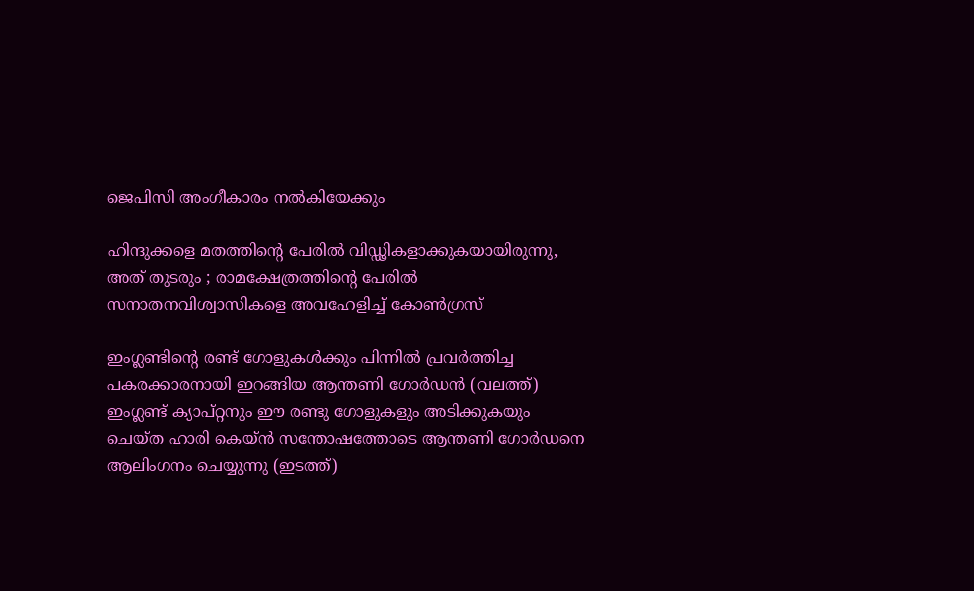ജെപിസി അംഗീകാരം നൽകിയേക്കും

ഹിന്ദുക്കളെ മതത്തിന്റെ പേരിൽ വിഡ്ഢികളാക്കുകയായിരുന്നു, അത് തുടരും ; രാമക്ഷേത്രത്തിന്റെ പേരിൽ സനാതനവിശ്വാസികളെ അവഹേളിച്ച് കോൺഗ്രസ്

ഇംഗ്ലണ്ടിന്‍റെ രണ്ട് ഗോളുകള്‍ക്കും പിന്നില്‍ പ്രവര്‍ത്തിച്ച പകരക്കാരനായി ഇറങ്ങിയ ആന്തണി ഗോര്‍ഡന്‍ (വലത്ത്) ഇംഗ്ലണ്ട് ക്യാപ്റ്റനും ഈ രണ്ടു ഗോളുകളും അടിക്കുകയും ചെയ്ത ഹാരി കെയ്ന്‍ സന്തോഷത്തോടെ ആന്തണി ഗോര്‍ഡനെ ആലിംഗനം ചെയ്യുന്നു (ഇടത്ത്)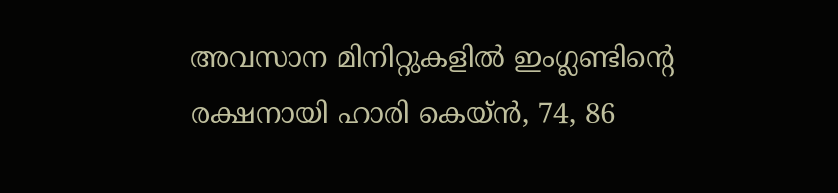അവസാന മിനിറ്റുകളില്‍ ഇംഗ്ലണ്ടിന്റെ രക്ഷനായി ഹാരി കെയ്ന്‍, 74, 86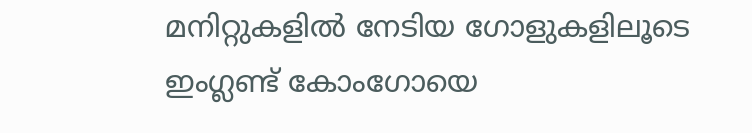മനിറ്റുകളില്‍ നേടിയ ഗോളുകളിലൂടെ ഇംഗ്ലണ്ട് കോംഗോയെ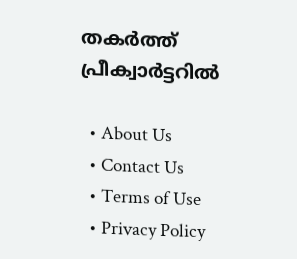തകര്‍ത്ത് പ്രീക്വാര്‍ട്ടറില്‍

  • About Us
  • Contact Us
  • Terms of Use
  • Privacy Policy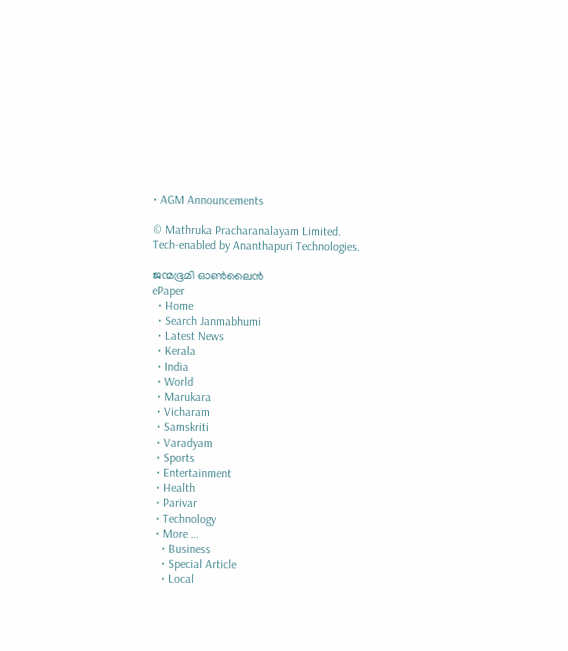• AGM Announcements

© Mathruka Pracharanalayam Limited.
Tech-enabled by Ananthapuri Technologies.

ജന്മഭൂമി ഓണ്‍ലൈന്‍
ePaper
  • Home
  • Search Janmabhumi
  • Latest News
  • Kerala
  • India
  • World
  • Marukara
  • Vicharam
  • Samskriti
  • Varadyam
  • Sports
  • Entertainment
  • Health
  • Parivar
  • Technology
  • More …
    • Business
    • Special Article
    • Local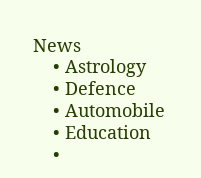News
    • Astrology
    • Defence
    • Automobile
    • Education
    •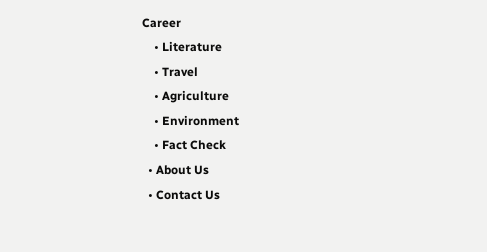Career
    • Literature
    • Travel
    • Agriculture
    • Environment
    • Fact Check
  • About Us
  • Contact Us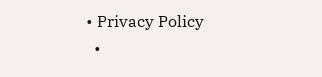• Privacy Policy
  •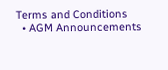Terms and Conditions
  • AGM Announcements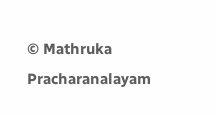© Mathruka Pracharanalayam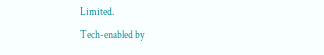Limited.
Tech-enabled by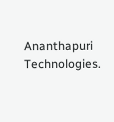Ananthapuri Technologies.